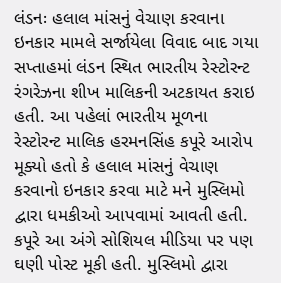લંડનઃ હલાલ માંસનું વેચાણ કરવાના ઇનકાર મામલે સર્જાયેલા વિવાદ બાદ ગયા સપ્તાહમાં લંડન સ્થિત ભારતીય રેસ્ટોરન્ટ રંગરેઝના શીખ માલિકની અટકાયત કરાઇ હતી. આ પહેલાં ભારતીય મૂળના રેસ્ટોરન્ટ માલિક હરમનસિંહ કપૂરે આરોપ મૂક્યો હતો કે હલાલ માંસનું વેચાણ કરવાનો ઇનકાર કરવા માટે મને મુસ્લિમો દ્વારા ધમકીઓ આપવામાં આવતી હતી. કપૂરે આ અંગે સોશિયલ મીડિયા પર પણ ઘણી પોસ્ટ મૂકી હતી. મુસ્લિમો દ્વારા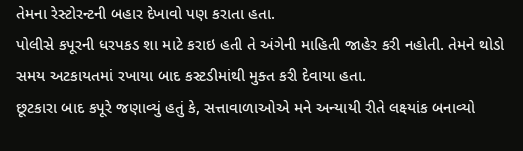તેમના રેસ્ટોરન્ટની બહાર દેખાવો પણ કરાતા હતા.
પોલીસે કપૂરની ધરપકડ શા માટે કરાઇ હતી તે અંગેની માહિતી જાહેર કરી નહોતી. તેમને થોડો સમય અટકાયતમાં રખાયા બાદ કસ્ટડીમાંથી મુક્ત કરી દેવાયા હતા.
છૂટકારા બાદ કપૂરે જણાવ્યું હતું કે, સત્તાવાળાઓએ મને અન્યાયી રીતે લક્ષ્યાંક બનાવ્યો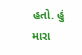હતો. હું મારા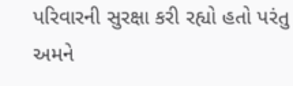પરિવારની સુરક્ષા કરી રહ્યો હતો પરંતુ અમને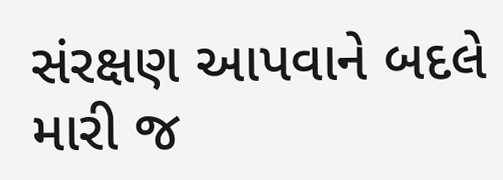સંરક્ષણ આપવાને બદલે મારી જ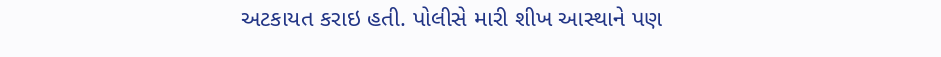અટકાયત કરાઇ હતી. પોલીસે મારી શીખ આસ્થાને પણ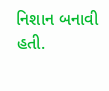નિશાન બનાવી હતી.